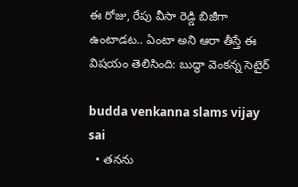ఈ రోజు, రేపు వీసా రెడ్డి బిజీగా ఉంటాడట.. ఏంటా అని ఆరా తీస్తే ఈ విషయం తెలిసింది: బుద్ధా వెంకన్న సెటైర్

budda venkanna slams vijay sai
  • తనను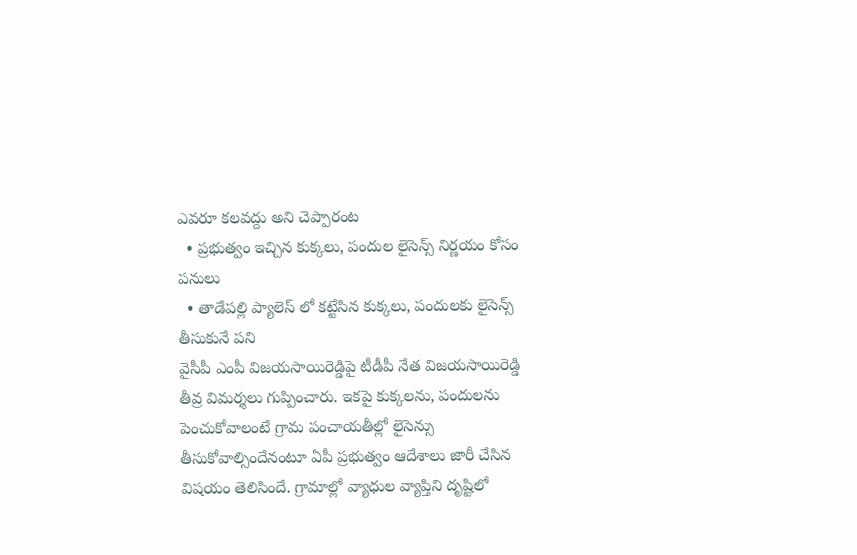ఎవరూ కలవద్దు అని చెప్పారంట
  • ప్రభుత్వం ఇచ్చిన కుక్కలు, పందుల లైసెన్స్ నిర్ణయం కోసం పనులు
  • తాడేపల్లి ప్యాలెస్ లో కట్టేసిన కుక్కలు, పందులకు లైసెన్స్ తీసుకునే పని
వైసీపీ ఎంపీ విజయసాయిరెడ్డిపై టీడీపీ నేత విజయసాయిరెడ్డి తీవ్ర విమర్శలు గుప్పించారు. ఇకపై కుక్కలను, పందులను పెంచుకోవాలంటే గ్రామ పంచాయతీల్లో లైసెన్సు తీసుకోవాల్సిందేనంటూ ఏపీ ప్రభుత్వం ఆదేశాలు జారీ చేసిన విషయం తెలిసిందే. గ్రామాల్లో వ్యాధుల వ్యాప్తిని దృష్టిలో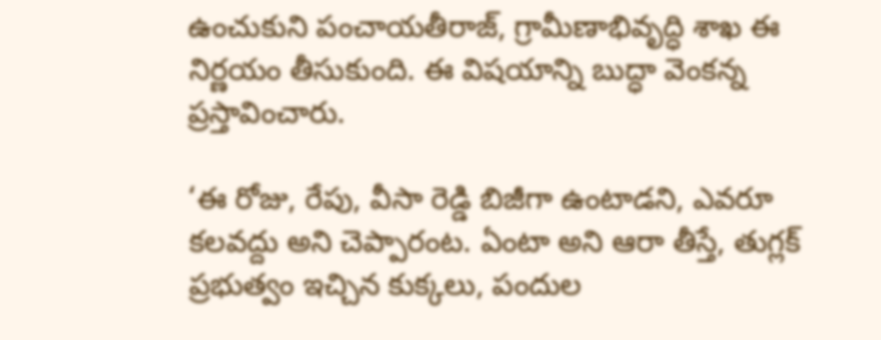ఉంచుకుని పంచాయతీరాజ్‌, గ్రామీణాభివృద్ధి శాఖ ఈ నిర్ణయం తీసుకుంది. ఈ విషయాన్ని బుద్ధా వెంకన్న ప్రస్తావించారు.

‘ఈ రోజు, రేపు, వీసా రెడ్డి బిజీగా ఉంటాడని, ఎవరూ కలవద్దు అని చెప్పారంట. ఏంటా అని ఆరా తీస్తే, తుగ్లక్ ప్రభుత్వం ఇచ్చిన కుక్కలు, పందుల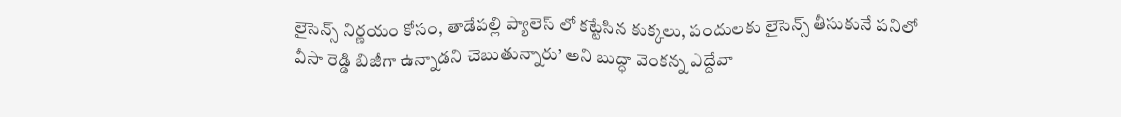లైసెన్స్ నిర్ణయం కోసం, తాడేపల్లి ప్యాలెస్ లో కట్టేసిన కుక్కలు, పందులకు లైసెన్స్ తీసుకునే పనిలో వీసా రెడ్డి బిజీగా ఉన్నాడని చెబుతున్నారు’ అని బుద్ధా వెంకన్న ఎద్దేవా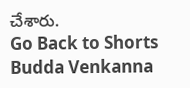చేశారు.
Go Back to Shorts
Budda Venkanna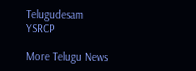Telugudesam
YSRCP

More Telugu News